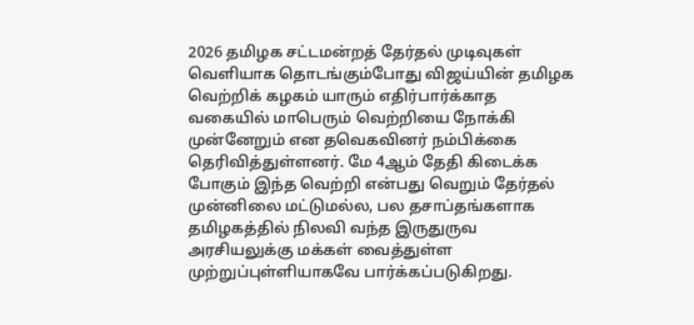2026 தமிழக சட்டமன்றத் தேர்தல் முடிவுகள் வெளியாக தொடங்கும்போது விஜய்யின் தமிழக வெற்றிக் கழகம் யாரும் எதிர்பார்க்காத வகையில் மாபெரும் வெற்றியை நோக்கி முன்னேறும் என தவெகவினர் நம்பிக்கை தெரிவித்துள்ளனர். மே 4ஆம் தேதி கிடைக்க போகும் இந்த வெற்றி என்பது வெறும் தேர்தல் முன்னிலை மட்டுமல்ல, பல தசாப்தங்களாக தமிழகத்தில் நிலவி வந்த இருதுருவ அரசியலுக்கு மக்கள் வைத்துள்ள முற்றுப்புள்ளியாகவே பார்க்கப்படுகிறது.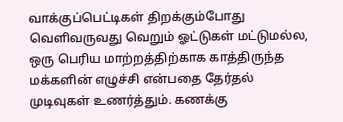வாக்குப்பெட்டிகள் திறக்கும்போது வெளிவருவது வெறும் ஓட்டுகள் மட்டுமல்ல, ஒரு பெரிய மாற்றத்திற்காக காத்திருந்த மக்களின் எழுச்சி என்பதை தேர்தல் முடிவுகள் உணர்த்தும். கணக்கு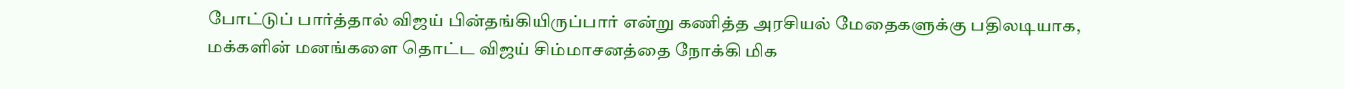போட்டுப் பார்த்தால் விஜய் பின்தங்கியிருப்பார் என்று கணித்த அரசியல் மேதைகளுக்கு பதிலடியாக, மக்களின் மனங்களை தொட்ட விஜய் சிம்மாசனத்தை நோக்கி மிக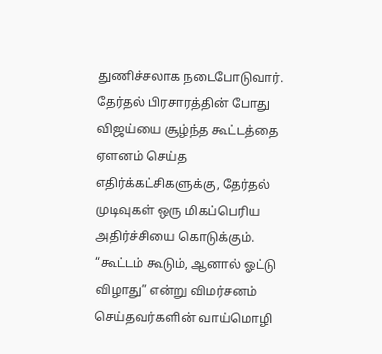துணிச்சலாக நடைபோடுவார்.
தேர்தல் பிரசாரத்தின் போது விஜய்யை சூழ்ந்த கூட்டத்தை ஏளனம் செய்த எதிர்க்கட்சிகளுக்கு, தேர்தல் முடிவுகள் ஒரு மிகப்பெரிய அதிர்ச்சியை கொடுக்கும். “கூட்டம் கூடும், ஆனால் ஓட்டு விழாது” என்று விமர்சனம் செய்தவர்களின் வாய்மொழி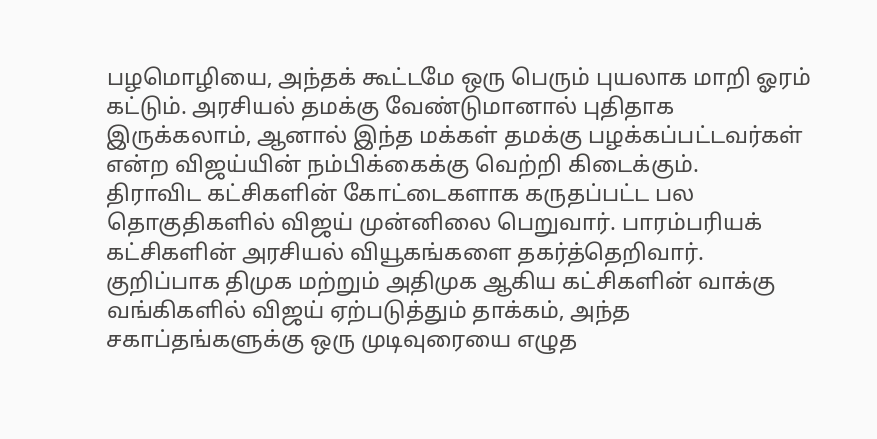பழமொழியை, அந்தக் கூட்டமே ஒரு பெரும் புயலாக மாறி ஓரம் கட்டும். அரசியல் தமக்கு வேண்டுமானால் புதிதாக இருக்கலாம், ஆனால் இந்த மக்கள் தமக்கு பழக்கப்பட்டவர்கள் என்ற விஜய்யின் நம்பிக்கைக்கு வெற்றி கிடைக்கும்.
திராவிட கட்சிகளின் கோட்டைகளாக கருதப்பட்ட பல தொகுதிகளில் விஜய் முன்னிலை பெறுவார். பாரம்பரியக் கட்சிகளின் அரசியல் வியூகங்களை தகர்த்தெறிவார். குறிப்பாக திமுக மற்றும் அதிமுக ஆகிய கட்சிகளின் வாக்கு வங்கிகளில் விஜய் ஏற்படுத்தும் தாக்கம், அந்த சகாப்தங்களுக்கு ஒரு முடிவுரையை எழுத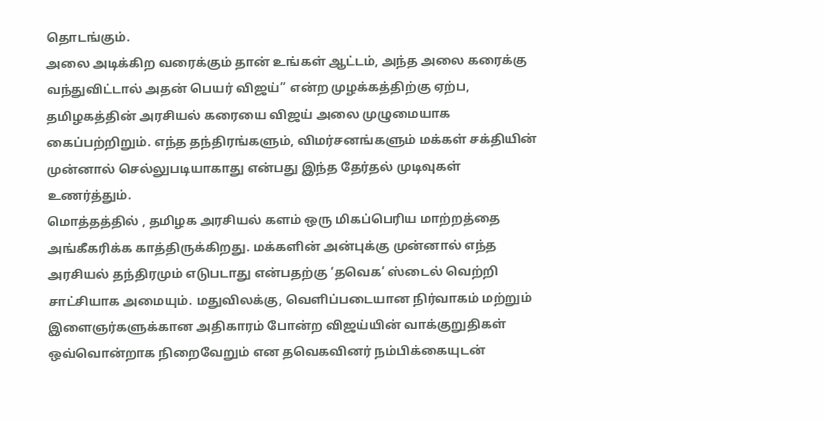தொடங்கும்.
அலை அடிக்கிற வரைக்கும் தான் உங்கள் ஆட்டம், அந்த அலை கரைக்கு வந்துவிட்டால் அதன் பெயர் விஜய்” என்ற முழக்கத்திற்கு ஏற்ப, தமிழகத்தின் அரசியல் கரையை விஜய் அலை முழுமையாக கைப்பற்றிறும். எந்த தந்திரங்களும், விமர்சனங்களும் மக்கள் சக்தியின் முன்னால் செல்லுபடியாகாது என்பது இந்த தேர்தல் முடிவுகள் உணர்த்தும்.
மொத்தத்தில் , தமிழக அரசியல் களம் ஒரு மிகப்பெரிய மாற்றத்தை அங்கீகரிக்க காத்திருக்கிறது. மக்களின் அன்புக்கு முன்னால் எந்த அரசியல் தந்திரமும் எடுபடாது என்பதற்கு ‘தவெக’ ஸ்டைல் வெற்றி சாட்சியாக அமையும். மதுவிலக்கு, வெளிப்படையான நிர்வாகம் மற்றும் இளைஞர்களுக்கான அதிகாரம் போன்ற விஜய்யின் வாக்குறுதிகள் ஒவ்வொன்றாக நிறைவேறும் என தவெகவினர் நம்பிக்கையுடன்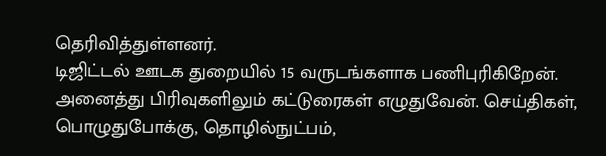தெரிவித்துள்ளனர்.
டிஜிட்டல் ஊடக துறையில் 15 வருடங்களாக பணிபுரிகிறேன். அனைத்து பிரிவுகளிலும் கட்டுரைகள் எழுதுவேன். செய்திகள், பொழுதுபோக்கு, தொழில்நுட்பம்,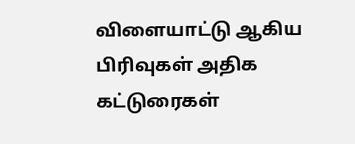விளையாட்டு ஆகிய பிரிவுகள் அதிக கட்டுரைகள்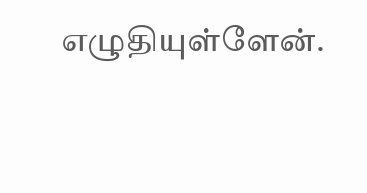எழுதியுள்ளேன்.